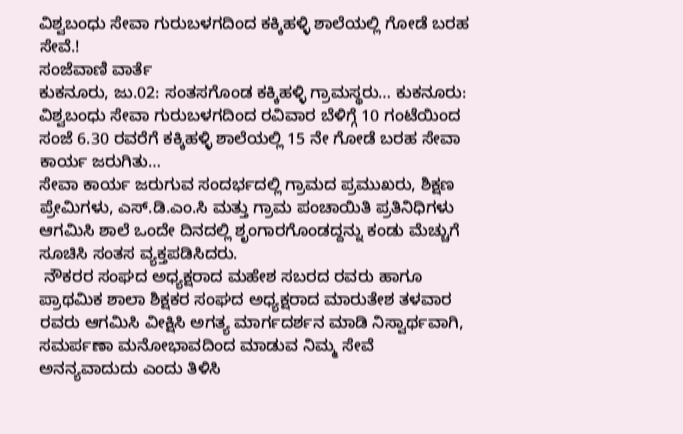ವಿಶ್ವಬಂಧು ಸೇವಾ ಗುರುಬಳಗದಿಂದ ಕಕ್ಕಿಹಳ್ಳಿ ಶಾಲೆಯಲ್ಲಿ ಗೋಡೆ ಬರಹ ಸೇವೆ.!
ಸಂಜೆವಾಣಿ ವಾರ್ತೆ
ಕುಕನೂರು, ಜು.02: ಸಂತಸಗೊಂಡ ಕಕ್ಕಿಹಳ್ಳಿ ಗ್ರಾಮಸ್ಥರು… ಕುಕನೂರು: ವಿಶ್ವಬಂಧು ಸೇವಾ ಗುರುಬಳಗದಿಂದ ರವಿವಾರ ಬೆಳಿಗ್ಗೆ 10 ಗಂಟೆಯಿಂದ ಸಂಜೆ 6.30 ರವರೆಗೆ ಕಕ್ಕಿಹಳ್ಳಿ ಶಾಲೆಯಲ್ಲಿ 15 ನೇ ಗೋಡೆ ಬರಹ ಸೇವಾ ಕಾರ್ಯ ಜರುಗಿತು…
ಸೇವಾ ಕಾರ್ಯ ಜರುಗುವ ಸಂದರ್ಭದಲ್ಲಿ ಗ್ರಾಮದ ಪ್ರಮುಖರು, ಶಿಕ್ಷಣ ಪ್ರೇಮಿಗಳು, ಎಸ್.ಡಿ.ಎಂ.ಸಿ ಮತ್ತು ಗ್ರಾಮ ಪಂಚಾಯಿತಿ ಪ್ರತಿನಿಧಿಗಳು ಆಗಮಿಸಿ ಶಾಲೆ ಒಂದೇ ದಿನದಲ್ಲಿ ಶೃಂಗಾರಗೊಂಡದ್ದನ್ನು ಕಂಡು ಮೆಚ್ಚುಗೆ ಸೂಚಿಸಿ ಸಂತಸ ವ್ಯಕ್ತಪಡಿಸಿದರು.
 ನೌಕರರ ಸಂಘದ ಅಧ್ಯಕ್ಷರಾದ ಮಹೇಶ ಸಬರದ ರವರು ಹಾಗೂ ಪ್ರಾಥಮಿಕ ಶಾಲಾ ಶಿಕ್ಷಕರ ಸಂಘದ ಅಧ್ಯಕ್ಷರಾದ ಮಾರುತೇಶ ತಳವಾರ ರವರು ಆಗಮಿಸಿ ವೀಕ್ಷಿಸಿ ಅಗತ್ಯ ಮಾರ್ಗದರ್ಶನ ಮಾಡಿ ನಿಸ್ವಾರ್ಥವಾಗಿ, ಸಮರ್ಪಣಾ ಮನೋಭಾವದಿಂದ ಮಾಡುವ ನಿಮ್ಮ ಸೇವೆ ಅನನ್ಯವಾದುದು ಎಂದು ತಿಳಿಸಿ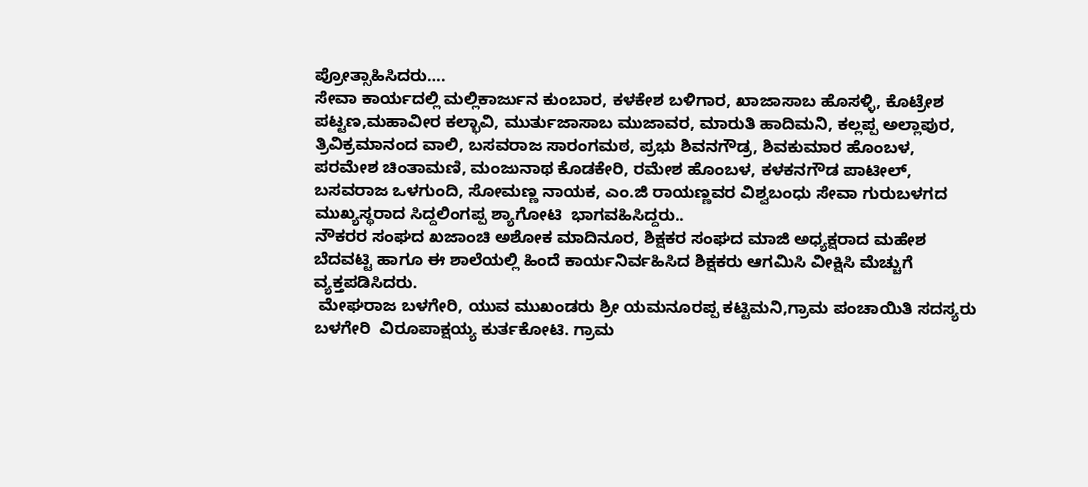ಪ್ರೋತ್ಸಾಹಿಸಿದರು….
ಸೇವಾ ಕಾರ್ಯದಲ್ಲಿ ಮಲ್ಲಿಕಾರ್ಜುನ ಕುಂಬಾರ, ಕಳಕೇಶ ಬಳಿಗಾರ, ಖಾಜಾಸಾಬ ಹೊಸಳ್ಳಿ, ಕೊಟ್ರೇಶ ಪಟ್ಟಣ,ಮಹಾವೀರ ಕಲ್ಭಾವಿ, ಮುರ್ತುಜಾಸಾಬ ಮುಜಾವರ, ಮಾರುತಿ ಹಾದಿಮನಿ, ಕಲ್ಲಪ್ಪ ಅಲ್ಲಾಪುರ, ತ್ರಿವಿಕ್ರಮಾನಂದ ವಾಲಿ, ಬಸವರಾಜ ಸಾರಂಗಮಠ, ಪ್ರಭು ಶಿವನಗೌಡ್ರ, ಶಿವಕುಮಾರ ಹೊಂಬಳ, ಪರಮೇಶ ಚಿಂತಾಮಣಿ, ಮಂಜುನಾಥ ಕೊಡಕೇರಿ, ರಮೇಶ ಹೊಂಬಳ, ಕಳಕನಗೌಡ ಪಾಟೀಲ್, ಬಸವರಾಜ ಒಳಗುಂದಿ, ಸೋಮಣ್ಣ ನಾಯಕ, ಎಂ.ಜಿ ರಾಯಣ್ಣವರ ವಿಶ್ವಬಂಧು ಸೇವಾ ಗುರುಬಳಗದ ಮುಖ್ಯಸ್ಥರಾದ ಸಿದ್ದಲಿಂಗಪ್ಪ ಶ್ಯಾಗೋಟಿ  ಭಾಗವಹಿಸಿದ್ದರು..
ನೌಕರರ ಸಂಘದ ಖಜಾಂಚಿ ಅಶೋಕ ಮಾದಿನೂರ, ಶಿಕ್ಷಕರ ಸಂಘದ ಮಾಜಿ ಅಧ್ಯಕ್ಷರಾದ ಮಹೇಶ ಬೆದವಟ್ಟಿ ಹಾಗೂ ಈ ಶಾಲೆಯಲ್ಲಿ ಹಿಂದೆ ಕಾರ್ಯನಿರ್ವಹಿಸಿದ ಶಿಕ್ಷಕರು ಆಗಮಿಸಿ ವೀಕ್ಷಿಸಿ ಮೆಚ್ಚುಗೆ ವ್ಯಕ್ತಪಡಿಸಿದರು.
 ಮೇಘರಾಜ ಬಳಗೇರಿ, ಯುವ ಮುಖಂಡರು ಶ್ರೀ ಯಮನೂರಪ್ಪ ಕಟ್ಟಿಮನಿ,ಗ್ರಾಮ ಪಂಚಾಯಿತಿ ಸದಸ್ಯರು ಬಳಗೇರಿ  ವಿರೂಪಾಕ್ಷಯ್ಯ ಕುರ್ತಕೋಟಿ. ಗ್ರಾಮ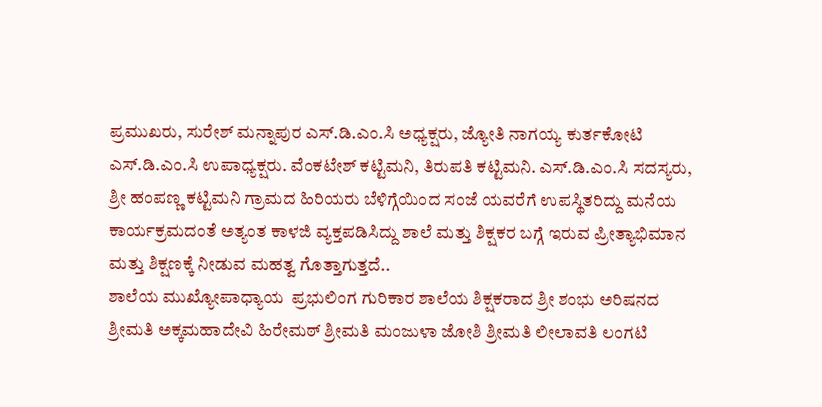ಪ್ರಮುಖರು, ಸುರೇಶ್ ಮನ್ನಾಪುರ ಎಸ್.ಡಿ.ಎಂ.ಸಿ ಅಧ್ಯಕ್ಷರು, ಜ್ಯೋತಿ ನಾಗಯ್ಯ ಕುರ್ತಕೋಟಿ ಎಸ್.ಡಿ.ಎಂ.ಸಿ ಉಪಾಧ್ಯಕ್ಷರು. ವೆಂಕಟೇಶ್ ಕಟ್ಟಿಮನಿ, ತಿರುಪತಿ ಕಟ್ಟಿಮನಿ. ಎಸ್.ಡಿ.ಎಂ.ಸಿ ಸದಸ್ಯರು, ಶ್ರೀ ಹಂಪಣ್ಣ ಕಟ್ಟಿಮನಿ ಗ್ರಾಮದ ಹಿರಿಯರು ಬೆಳಿಗ್ಗೆಯಿಂದ ಸಂಜೆ ಯವರೆಗೆ ಉಪಸ್ಥಿತರಿದ್ದು ಮನೆಯ ಕಾರ್ಯಕ್ರಮದಂತೆ ಅತ್ಯಂತ ಕಾಳಜಿ ವ್ಯಕ್ತಪಡಿಸಿದ್ದು ಶಾಲೆ ಮತ್ತು ಶಿಕ್ಷಕರ ಬಗ್ಗೆ ಇರುವ ಪ್ರೀತ್ಯಾಭಿಮಾನ ಮತ್ತು ಶಿಕ್ಷಣಕ್ಕೆ ನೀಡುವ ಮಹತ್ವ ಗೊತ್ತಾಗುತ್ತದೆ..
ಶಾಲೆಯ ಮುಖ್ಯೋಪಾಧ್ಯಾಯ  ಪ್ರಭುಲಿಂಗ ಗುರಿಕಾರ ಶಾಲೆಯ ಶಿಕ್ಷಕರಾದ ಶ್ರೀ ಶಂಭು ಅರಿಷನದ ಶ್ರೀಮತಿ ಅಕ್ಕಮಹಾದೇವಿ ಹಿರೇಮಠ್ ಶ್ರೀಮತಿ ಮಂಜುಳಾ ಜೋಶಿ ಶ್ರೀಮತಿ ಲೀಲಾವತಿ ಲಂಗಟಿ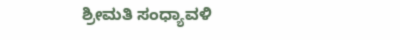ಶ್ರೀಮತಿ ಸಂಧ್ಯಾವಳಿ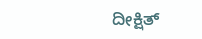ದೀಕ್ಷಿತ್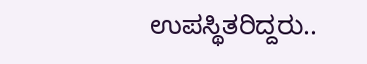ಉಪಸ್ಥಿತರಿದ್ದರು..